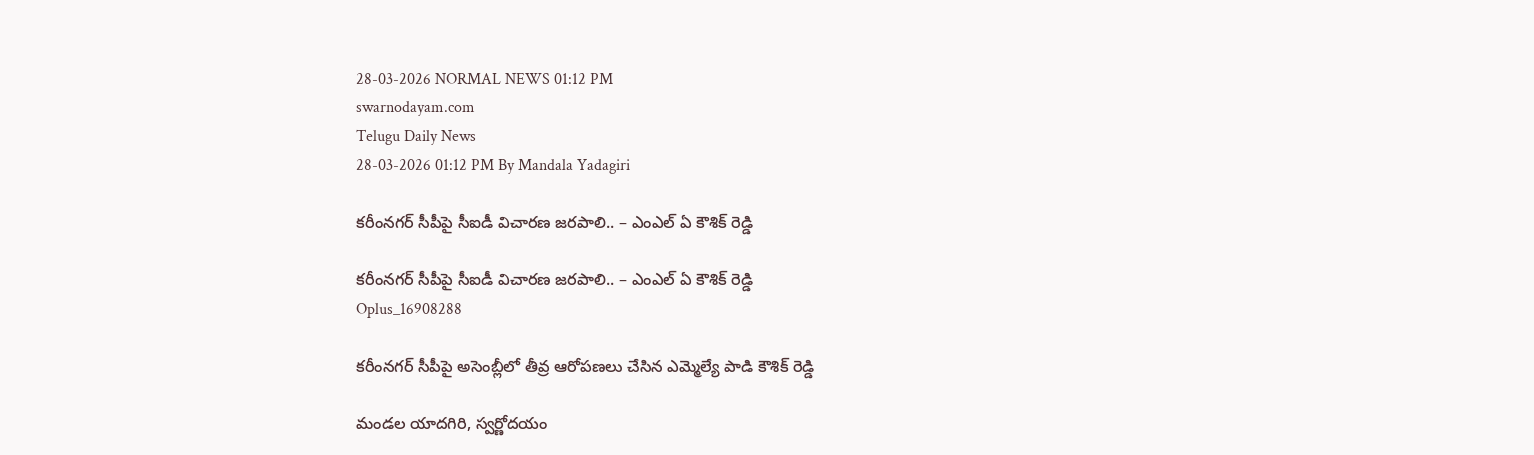28-03-2026 NORMAL NEWS 01:12 PM
swarnodayam.com
Telugu Daily News
28-03-2026 01:12 PM By Mandala Yadagiri

కరీంనగర్ సీపీపై సీఐడీ విచారణ జరపాలి.. – ఎంఎల్ ఏ కౌశిక్ రెడ్డి

కరీంనగర్ సీపీపై సీఐడీ విచారణ జరపాలి.. – ఎంఎల్ ఏ కౌశిక్ రెడ్డి
Oplus_16908288

కరీంనగర్ సీపీపై అసెంబ్లీలో తీవ్ర ఆరోపణలు చేసిన ఎమ్మెల్యే పాడి కౌశిక్ రెడ్డి

మండల యాదగిరి, స్వర్ణోదయం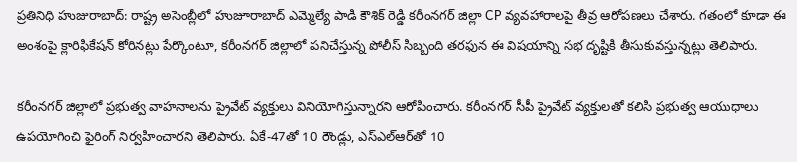ప్రతినిధి హుజురాబాద్: రాష్ట్ర అసెంబ్లీలో హుజూరాబాద్ ఎమ్మెల్యే పాడి కౌశిక్ రెడ్డి కరీంనగర్ జిల్లా CP వ్యవహారాలపై తీవ్ర ఆరోపణలు చేశారు. గతంలో కూడా ఈ అంశంపై క్లారిఫికేషన్ కోరినట్లు పేర్కొంటూ, కరీంనగర్ జిల్లాలో పనిచేస్తున్న పోలీస్ సిబ్బంది తరఫున ఈ విషయాన్ని సభ దృష్టికి తీసుకువస్తున్నట్లు తెలిపారు.

కరీంనగర్ జిల్లాలో ప్రభుత్వ వాహనాలను ప్రైవేట్ వ్యక్తులు వినియోగిస్తున్నారని ఆరోపించారు. కరీంనగర్ సీపీ ప్రైవేట్ వ్యక్తులతో కలిసి ప్రభుత్వ ఆయుధాలు ఉపయోగించి ఫైరింగ్ నిర్వహించారని తెలిపారు. ఏకే-47తో 10 రౌండ్లు, ఎస్‌ఎల్‌ఆర్‌తో 10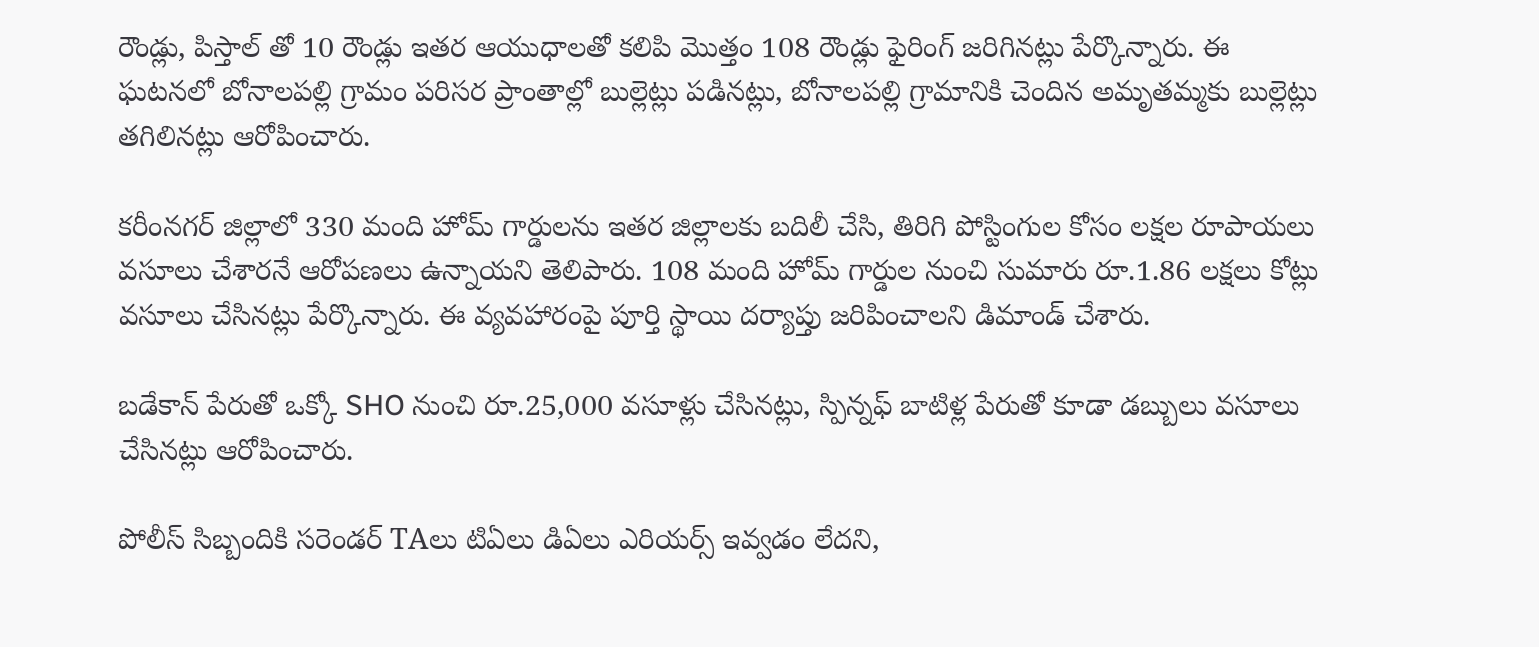రౌండ్లు, పిస్తాల్ తో 10 రౌండ్లు ఇతర ఆయుధాలతో కలిపి మొత్తం 108 రౌండ్లు ఫైరింగ్ జరిగినట్లు పేర్కొన్నారు. ఈ ఘటనలో బోనాలపల్లి గ్రామం పరిసర ప్రాంతాల్లో బుల్లెట్లు పడినట్లు, బోనాలపల్లి గ్రామానికి చెందిన అమృతమ్మకు బుల్లెట్లు తగిలినట్లు ఆరోపించారు.

కరీంనగర్ జిల్లాలో 330 మంది హోమ్ గార్డులను ఇతర జిల్లాలకు బదిలీ చేసి, తిరిగి పోస్టింగుల కోసం లక్షల రూపాయలు వసూలు చేశారనే ఆరోపణలు ఉన్నాయని తెలిపారు. 108 మంది హోమ్ గార్డుల నుంచి సుమారు రూ.1.86 లక్షలు కోట్లు వసూలు చేసినట్లు పేర్కొన్నారు. ఈ వ్యవహారంపై పూర్తి స్థాయి దర్యాప్తు జరిపించాలని డిమాండ్ చేశారు.

బడేకాన్ పేరుతో ఒక్కో SHO నుంచి రూ.25,000 వసూళ్లు చేసినట్లు, స్పిన్నఫ్ బాటిళ్ల పేరుతో కూడా డబ్బులు వసూలు చేసినట్లు ఆరోపించారు.

పోలీస్ సిబ్బందికి సరెండర్ TAలు టిఏలు డిఏలు ఎరియర్స్ ఇవ్వడం లేదని,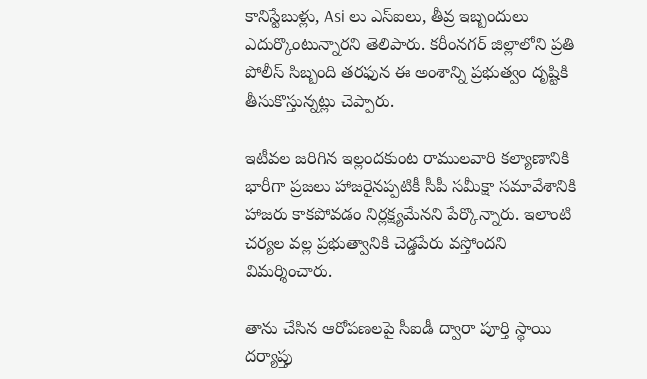కానిస్టేబుళ్లు, Asi లు ఎస్ఐలు, తీవ్ర ఇబ్బందులు ఎదుర్కొంటున్నారని తెలిపారు. కరీంనగర్ జిల్లాలోని ప్రతి పోలీస్ సిబ్బంది తరఫున ఈ అంశాన్ని ప్రభుత్వం దృష్టికి తీసుకొస్తున్నట్లు చెప్పారు.

ఇటీవల జరిగిన ఇల్లందకుంట రాములవారి కల్యాణానికి భారీగా ప్రజలు హాజరైనప్పటికీ సీపీ సమీక్షా సమావేశానికి హాజరు కాకపోవడం నిర్లక్ష్యమేనని పేర్కొన్నారు. ఇలాంటి చర్యల వల్ల ప్రభుత్వానికి చెడ్డపేరు వస్తోందని విమర్శించారు.

తాను చేసిన ఆరోపణలపై సీఐడీ ద్వారా పూర్తి స్థాయి దర్యాప్తు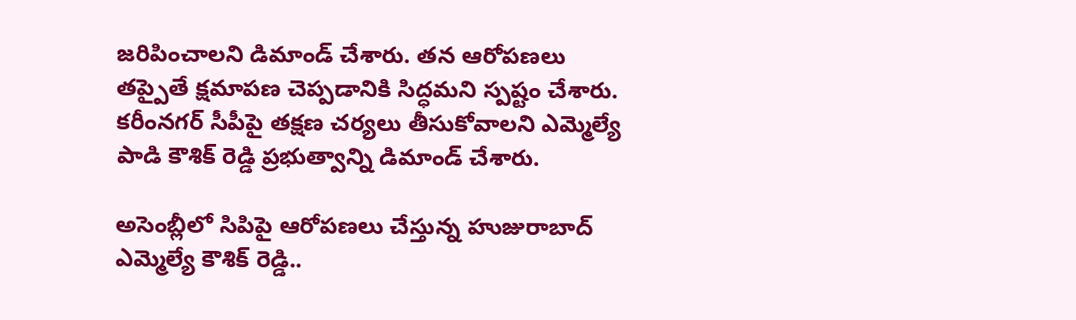జరిపించాలని డిమాండ్ చేశారు. తన ఆరోపణలు తప్పైతే క్షమాపణ చెప్పడానికి సిద్ధమని స్పష్టం చేశారు. కరీంనగర్ సీపీపై తక్షణ చర్యలు తీసుకోవాలని ఎమ్మెల్యే పాడి కౌశిక్ రెడ్డి ప్రభుత్వాన్ని డిమాండ్ చేశారు.

అసెంబ్లీలో సిపిపై ఆరోపణలు చేస్తున్న హుజురాబాద్ ఎమ్మెల్యే కౌశిక్ రెడ్డి..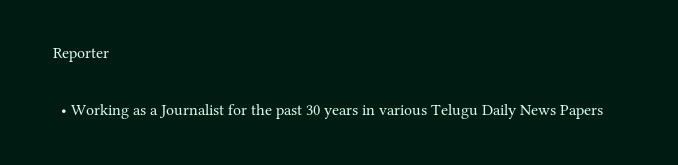Reporter

  • Working as a Journalist for the past 30 years in various Telugu Daily News Papers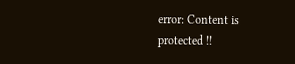error: Content is protected !!